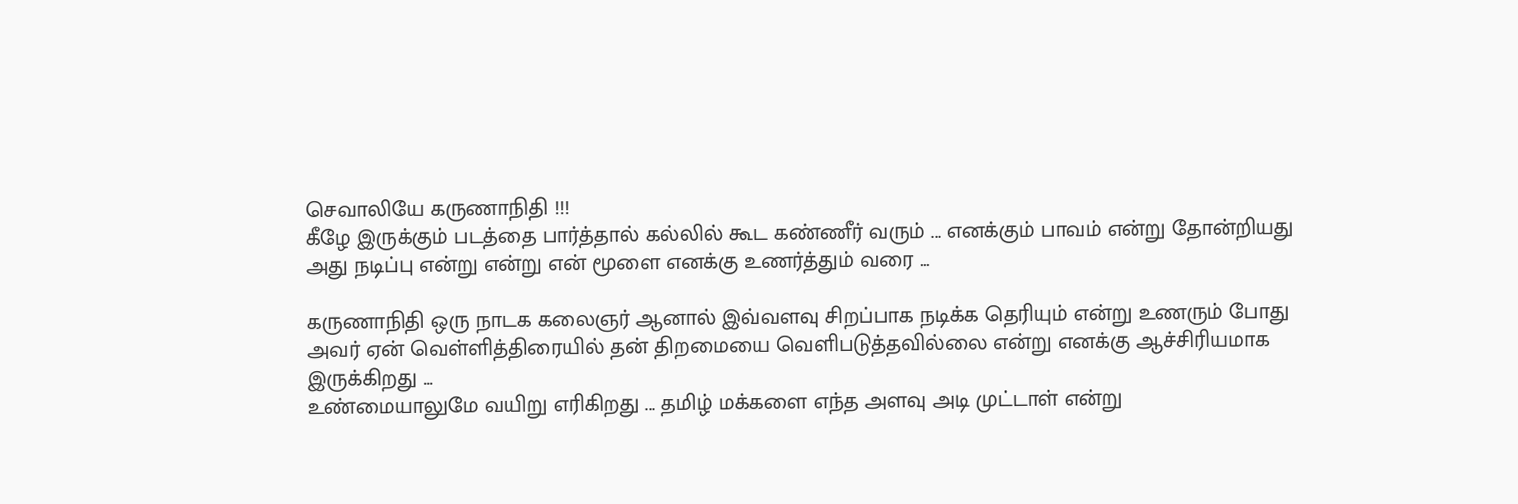செவாலியே கருணாநிதி !!!
கீழே இருக்கும் படத்தை பார்த்தால் கல்லில் கூட கண்ணீர் வரும் ... எனக்கும் பாவம் என்று தோன்றியது அது நடிப்பு என்று என்று என் மூளை எனக்கு உணர்த்தும் வரை ...

கருணாநிதி ஒரு நாடக கலைஞர் ஆனால் இவ்வளவு சிறப்பாக நடிக்க தெரியும் என்று உணரும் போது அவர் ஏன் வெள்ளித்திரையில் தன் திறமையை வெளிபடுத்தவில்லை என்று எனக்கு ஆச்சிரியமாக இருக்கிறது ...
உண்மையாலுமே வயிறு எரிகிறது ... தமிழ் மக்களை எந்த அளவு அடி முட்டாள் என்று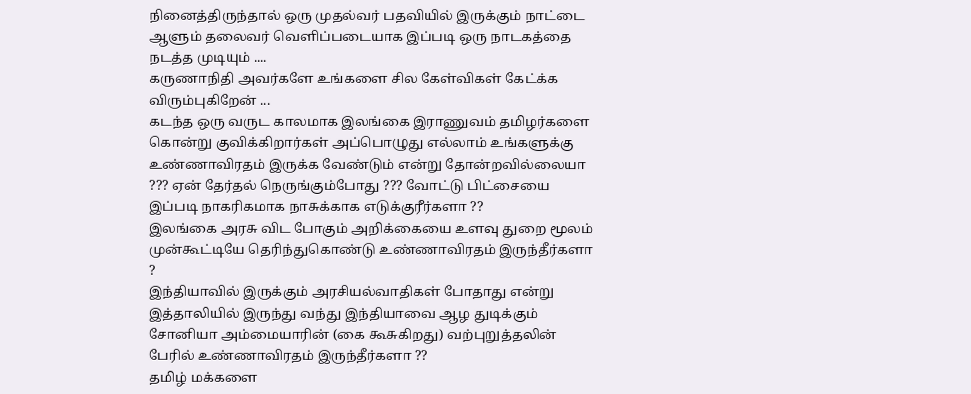நினைத்திருந்தால் ஒரு முதல்வர் பதவியில் இருக்கும் நாட்டை ஆளும் தலைவர் வெளிப்படையாக இப்படி ஒரு நாடகத்தை நடத்த முடியும் ....
கருணாநிதி அவர்களே உங்களை சில கேள்விகள் கேட்க்க விரும்புகிறேன் ...
கடந்த ஒரு வருட காலமாக இலங்கை இராணுவம் தமிழர்களை கொன்று குவிக்கிறார்கள் அப்பொழுது எல்லாம் உங்களுக்கு உண்ணாவிரதம் இருக்க வேண்டும் என்று தோன்றவில்லையா ??? ஏன் தேர்தல் நெருங்கும்போது ??? வோட்டு பிட்சையை இப்படி நாகரிகமாக நாசுக்காக எடுக்குரீர்களா ??
இலங்கை அரசு விட போகும் அறிக்கையை உளவு துறை மூலம் முன்கூட்டியே தெரிந்துகொண்டு உண்ணாவிரதம் இருந்தீர்களா ?
இந்தியாவில் இருக்கும் அரசியல்வாதிகள் போதாது என்று இத்தாலியில் இருந்து வந்து இந்தியாவை ஆழ துடிக்கும் சோனியா அம்மையாரின் (கை கூசுகிறது) வற்புறுத்தலின் பேரில் உண்ணாவிரதம் இருந்தீர்களா ??
தமிழ் மக்களை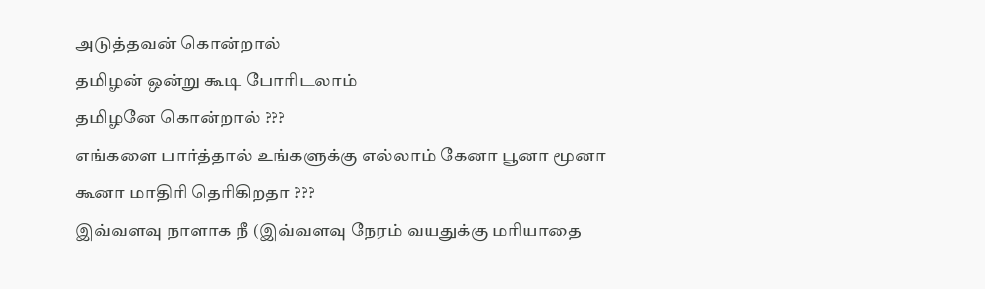அடுத்தவன் கொன்றால்
தமிழன் ஒன்று கூடி போரிடலாம்
தமிழனே கொன்றால் ???
எங்களை பார்த்தால் உங்களுக்கு எல்லாம் கேனா பூனா மூனா கூனா மாதிரி தெரிகிறதா ???
இவ்வளவு நாளாக நீ (இவ்வளவு நேரம் வயதுக்கு மரியாதை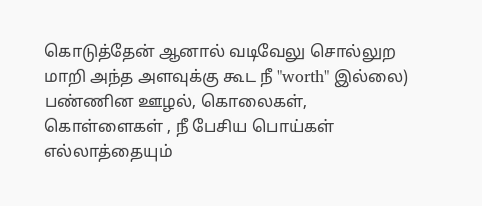கொடுத்தேன் ஆனால் வடிவேலு சொல்லுற மாறி அந்த அளவுக்கு கூட நீ "worth" இல்லை) பண்ணின ஊழல், கொலைகள், கொள்ளைகள் , நீ பேசிய பொய்கள் எல்லாத்தையும்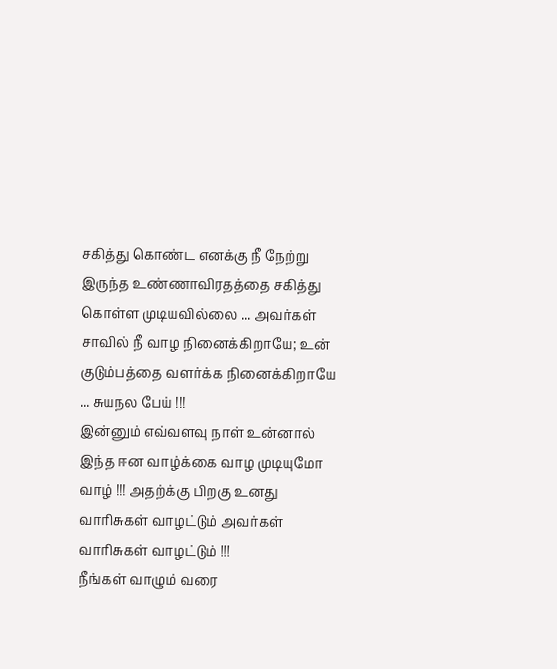சகித்து கொண்ட எனக்கு நீ நேற்று இருந்த உண்ணாவிரதத்தை சகித்து கொள்ள முடியவில்லை ... அவர்கள் சாவில் நீ வாழ நினைக்கிறாயே; உன் குடும்பத்தை வளர்க்க நினைக்கிறாயே ... சுயநல பேய் !!!
இன்னும் எவ்வளவு நாள் உன்னால் இந்த ஈன வாழ்க்கை வாழ முடியுமோ வாழ் !!! அதற்க்கு பிறகு உனது வாரிசுகள் வாழட்டும் அவர்கள் வாரிசுகள் வாழட்டும் !!!
நீங்கள் வாழும் வரை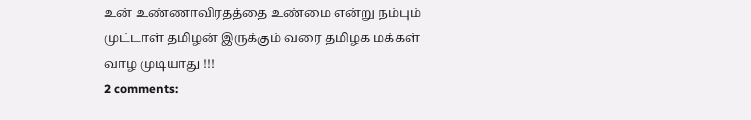உன் உண்ணாவிரதத்தை உண்மை என்று நம்பும் முட்டாள் தமிழன் இருக்கும் வரை தமிழக மக்கள் வாழ முடியாது !!!
2 comments: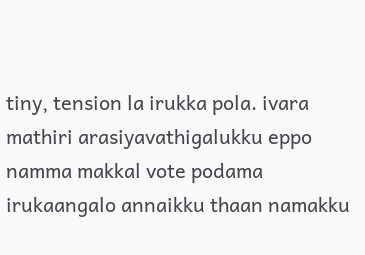tiny, tension la irukka pola. ivara mathiri arasiyavathigalukku eppo namma makkal vote podama irukaangalo annaikku thaan namakku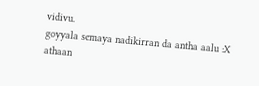vidivu.
goyyala semaya nadikirran da antha aalu :X
athaan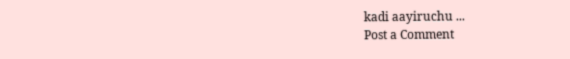kadi aayiruchu ...
Post a Comment